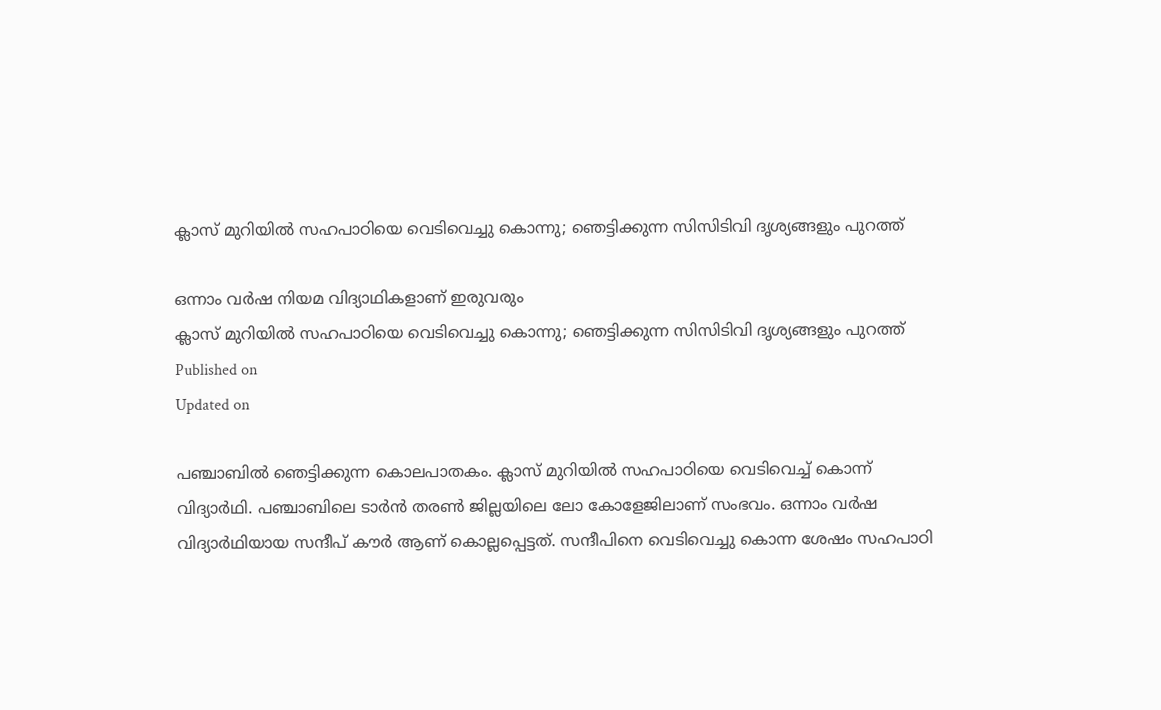ക്ലാസ് മുറിയില്‍ സഹപാഠിയെ വെടിവെച്ചു കൊന്നു; ഞെട്ടിക്കുന്ന സിസിടിവി ദൃശ്യങ്ങളും പുറത്ത്

ഒന്നാം വർഷ നിയമ വിദ്യാഥികളാണ് ഇരുവരും
ക്ലാസ് മുറിയില്‍ സഹപാഠിയെ വെടിവെച്ചു കൊന്നു; ഞെട്ടിക്കുന്ന സിസിടിവി ദൃശ്യങ്ങളും പുറത്ത്
Published on
Updated on

പഞ്ചാബില്‍ ഞെട്ടിക്കുന്ന കൊലപാതകം. ക്ലാസ് മുറിയില്‍ സഹപാഠിയെ വെടിവെച്ച് കൊന്ന് വിദ്യാര്‍ഥി. പഞ്ചാബിലെ ടാര്‍ന്‍ തരണ്‍ ജില്ലയിലെ ലോ കോളേജിലാണ് സംഭവം. ഒന്നാം വര്‍ഷ വിദ്യാര്‍ഥിയായ സന്ദീപ് കൗര്‍ ആണ് കൊല്ലപ്പെട്ടത്. സന്ദീപിനെ വെടിവെച്ചു കൊന്ന ശേഷം സഹപാഠി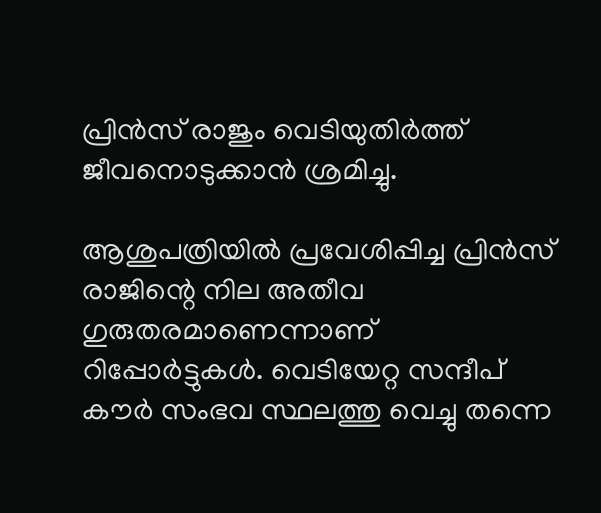പ്രിന്‍സ് രാജും വെടിയുതിര്‍ത്ത് ജീവനൊടുക്കാന്‍ ശ്രമിച്ചു.

ആശുപത്രിയില്‍ പ്രവേശിപ്പിച്ച പ്രിന്‍സ് രാജിന്റെ നില അതീവ ഗുരുതരമാണെന്നാണ് റിപ്പോര്‍ട്ടുകള്‍. വെടിയേറ്റ സന്ദീപ് കൗര്‍ സംഭവ സ്ഥലത്തു വെച്ചു തന്നെ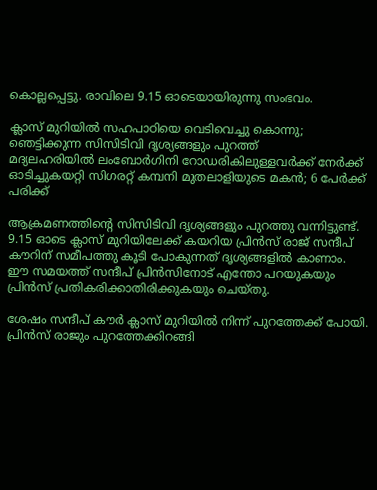കൊല്ലപ്പെട്ടു. രാവിലെ 9.15 ഓടെയായിരുന്നു സംഭവം.

ക്ലാസ് മുറിയില്‍ സഹപാഠിയെ വെടിവെച്ചു കൊന്നു; ഞെട്ടിക്കുന്ന സിസിടിവി ദൃശ്യങ്ങളും പുറത്ത്
മദ്യലഹരിയിൽ ലംബോർഗിനി റോഡരികിലുള്ളവർക്ക് നേർക്ക് ഓടിച്ചുകയറ്റി സിഗരറ്റ് കമ്പനി മുതലാളിയുടെ മകൻ; 6 പേർക്ക് പരിക്ക്

ആക്രമണത്തിന്റെ സിസിടിവി ദൃശ്യങ്ങളും പുറത്തു വന്നിട്ടുണ്ട്. 9.15 ഓടെ ക്ലാസ് മുറിയിലേക്ക് കയറിയ പ്രിന്‍സ് രാജ് സന്ദീപ് കൗറിന് സമീപത്തു കൂടി പോകുന്നത് ദൃശ്യങ്ങളില്‍ കാണാം. ഈ സമയത്ത് സന്ദീപ് പ്രിന്‍സിനോട് എന്തോ പറയുകയും പ്രിന്‍സ് പ്രതികരിക്കാതിരിക്കുകയും ചെയ്തു.

ശേഷം സന്ദീപ് കൗര്‍ ക്ലാസ് മുറിയില്‍ നിന്ന് പുറത്തേക്ക് പോയി. പ്രിൻസ് രാജും പുറത്തേക്കിറങ്ങി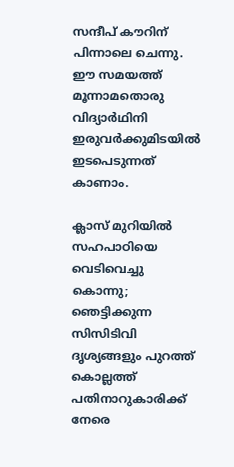സന്ദീപ് കൗറിന് പിന്നാലെ ചെന്നു. ഈ സമയത്ത് മൂന്നാമതൊരു വിദ്യാര്‍ഥിനി ഇരുവര്‍ക്കുമിടയില്‍ ഇടപെടുന്നത് കാണാം.

ക്ലാസ് മുറിയില്‍ സഹപാഠിയെ വെടിവെച്ചു കൊന്നു; ഞെട്ടിക്കുന്ന സിസിടിവി ദൃശ്യങ്ങളും പുറത്ത്
കൊല്ലത്ത് പതിനാറുകാരിക്ക് നേരെ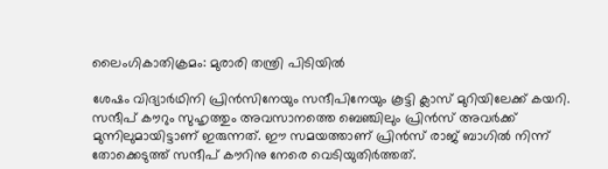ലൈംഗികാതിക്രമം: മുരാരി തന്ത്രി പിടിയില്‍

ശേഷം വിദ്യാര്‍ഥിനി പ്രിന്‍സിനേയും സന്ദീപിനേയും കൂട്ടി ക്ലാസ് മുറിയിലേക്ക് കയറി. സന്ദീപ് കൗറും സുഹൃത്തും അവസാനത്തെ ബെഞ്ചിലും പ്രിന്‍സ് അവര്‍ക്ക് മുന്നിലുമായിട്ടാണ് ഇരുന്നത്. ഈ സമയത്താണ് പ്രിന്‍സ് രാജ് ബാഗില്‍ നിന്ന് തോക്കെടുത്ത് സന്ദീപ് കൗറിനു നേരെ വെടിയുതിര്‍ത്തത്.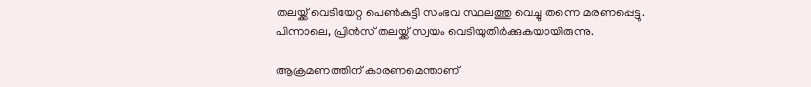തലയ്ക്ക് വെടിയേറ്റ പെണ്‍കുട്ടി സംഭവ സ്ഥലത്തു വെച്ചു തന്നെ മരണപ്പെട്ടു. പിന്നാലെ, പ്രിന്‍സ് തലയ്ക്ക് സ്വയം വെടിയുതിര്‍ക്കുകയായിരുന്നു.

ആക്രമണത്തിന് കാരണമെന്താണ്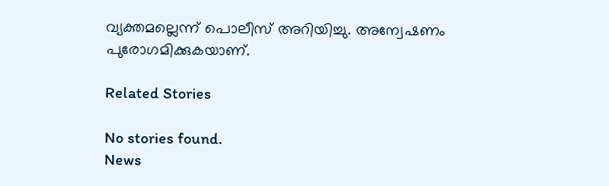വ്യക്തമല്ലെന്ന് പൊലീസ് അറിയിച്ചു. അന്വേഷണം പുരോഗമിക്കുകയാണ്.

Related Stories

No stories found.
News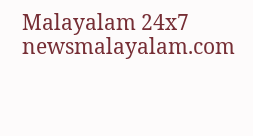Malayalam 24x7
newsmalayalam.com